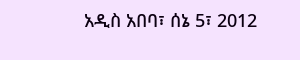አዲስ አበባ፣ ሰኔ 5፣ 2012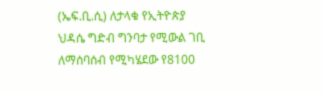(ኤፍ.ቢ.ሲ) ለታላቁ የኢትዮጵያ ህዳሴ ግድብ ግንባታ የሚውል ገቢ ለማሰባሰብ የሚካሄደው የ8100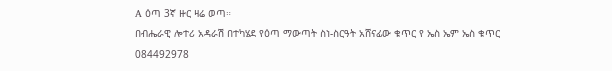A ዕጣ 3ኛ ዙር ዛሬ ወጣ።
በብሔራዊ ሎተሪ አዳራሽ በተካሄደ የዕጣ ማውጣት ስነ-ስርዓት አሸናፊው ቁጥር የ ኤስ ኤም ኤስ ቁጥር 084492978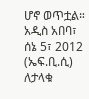ሆኖ ወጥቷል።
አዲስ አበባ፣ ሰኔ 5፣ 2012 (ኤፍ.ቢ.ሲ) ለታላቁ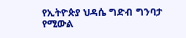የኢትዮጵያ ህዳሴ ግድብ ግንባታ የሚውል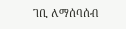ገቢ ለማሰባሰብ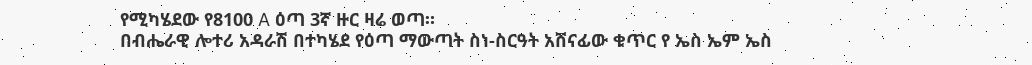የሚካሄደው የ8100 A ዕጣ 3ኛ ዙር ዛሬ ወጣ።
በብሔራዊ ሎተሪ አዳራሽ በተካሄደ የዕጣ ማውጣት ስነ-ስርዓት አሸናፊው ቁጥር የ ኤስ ኤም ኤስ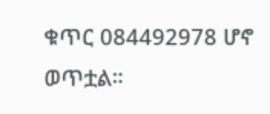ቁጥር 084492978 ሆኖ ወጥቷል።